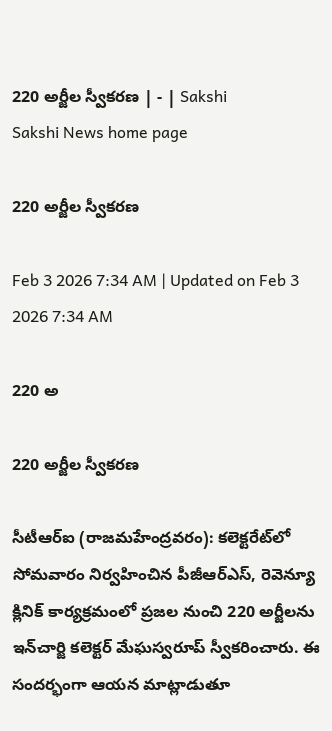220 అర్జీల స్వీకరణ | - | Sakshi
Sakshi News home page

220 అర్జీల స్వీకరణ

Feb 3 2026 7:34 AM | Updated on Feb 3 2026 7:34 AM

220 అ

220 అర్జీల స్వీకరణ

సీటీఆర్‌ఐ (రాజమహేంద్రవరం): కలెక్టరేట్‌లో సోమవారం నిర్వహించిన పీజీఆర్‌ఎస్‌, రెవెన్యూ క్లినిక్‌ కార్యక్రమంలో ప్రజల నుంచి 220 అర్జీలను ఇన్‌చార్జి కలెక్టర్‌ మేఘస్వరూప్‌ స్వీకరించారు. ఈ సందర్భంగా ఆయన మాట్లాడుతూ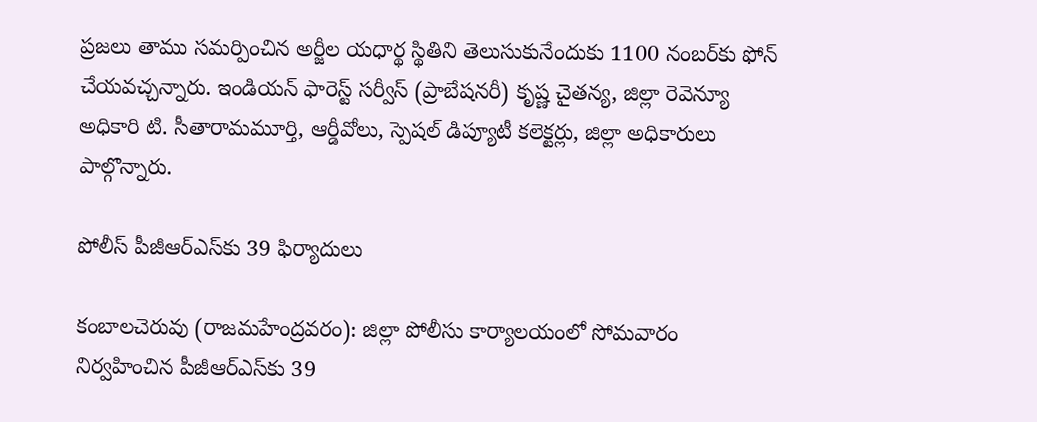ప్రజలు తాము సమర్పించిన అర్జీల యధార్థ స్థితిని తెలుసుకునేందుకు 1100 నంబర్‌కు ఫోన్‌ చేయవచ్చన్నారు. ఇండియన్‌ ఫారెస్ట్‌ సర్వీస్‌ (ప్రాబేషనరీ) కృష్ణ చైతన్య, జిల్లా రెవెన్యూ అధికారి టి. సీతారామమూర్తి, ఆర్డీవోలు, స్పెషల్‌ డిప్యూటీ కలెక్టర్లు, జిల్లా అధికారులు పాల్గొన్నారు.

పోలీస్‌ పీజీఆర్‌ఎస్‌కు 39 ఫిర్యాదులు

కంబాలచెరువు (రాజమహేంద్రవరం): జిల్లా పోలీసు కార్యాలయంలో సోమవారం నిర్వహించిన పీజీఆర్‌ఎస్‌కు 39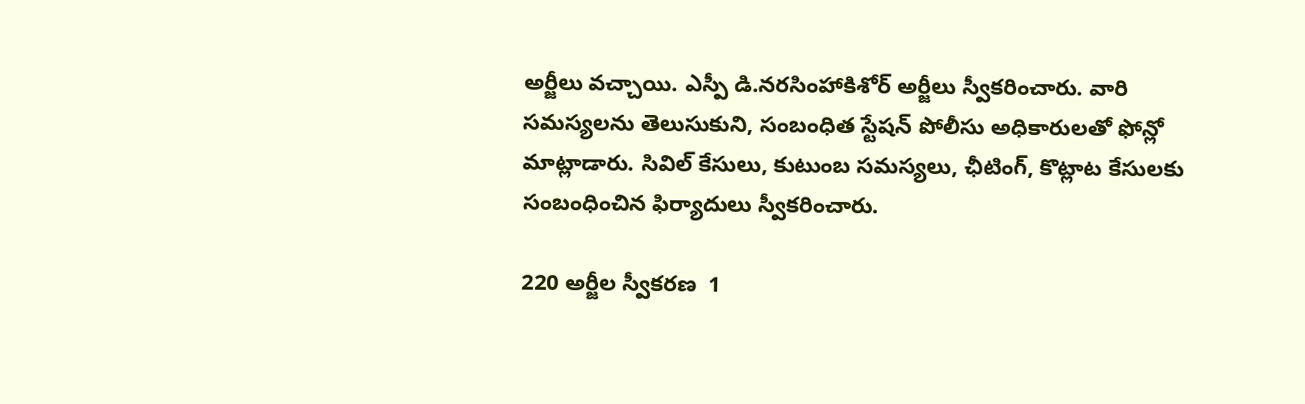అర్జీలు వచ్చాయి. ఎస్పీ డి.నరసింహాకిశోర్‌ అర్జీలు స్వీకరించారు. వారి సమస్యలను తెలుసుకుని, సంబంధిత స్టేషన్‌ పోలీసు అధికారులతో ఫోన్లో మాట్లాడారు. సివిల్‌ కేసులు, కుటుంబ సమస్యలు, ఛీటింగ్‌, కొట్లాట కేసులకు సంబంధించిన ఫిర్యాదులు స్వీకరించారు.

220 అర్జీల స్వీకరణ  1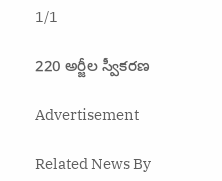1/1

220 అర్జీల స్వీకరణ

Advertisement

Related News By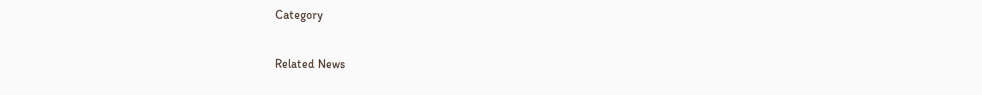Category

Related News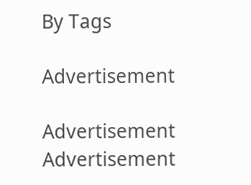By Tags

Advertisement

Advertisement
Advertisement